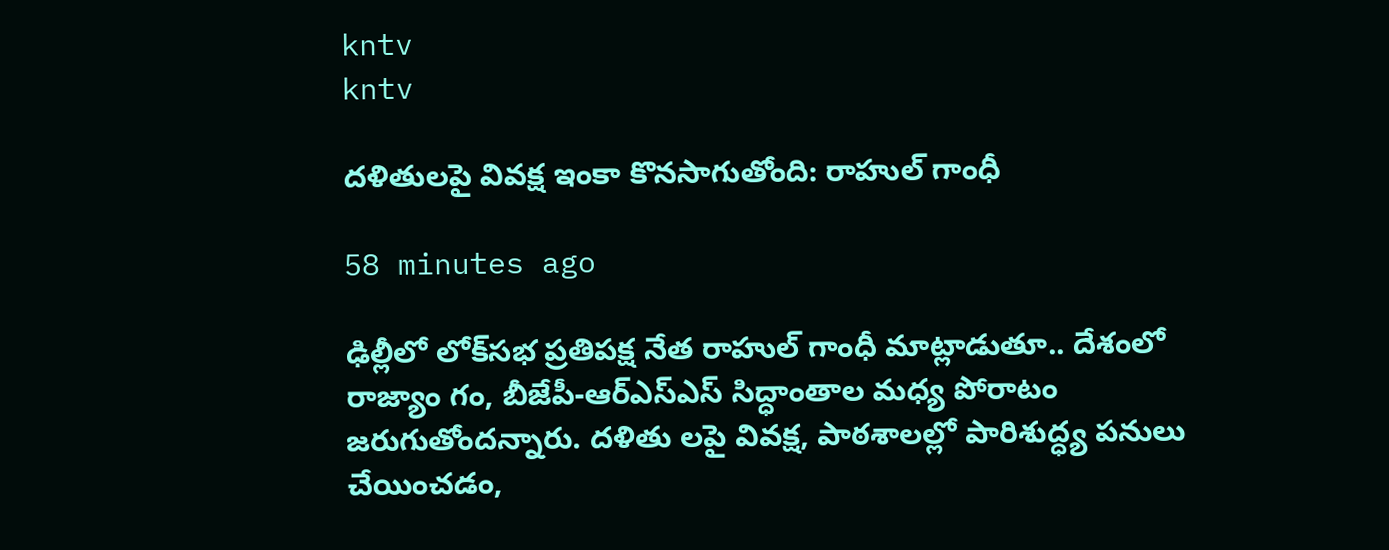kntv
kntv

దళితులపై వివక్ష ఇంకా కొనసాగుతోంది: రాహుల్ గాంధీ

58 minutes ago

ఢిల్లీలో లోక్‌సభ ప్రతిపక్ష నేత రాహుల్ గాంధీ మాట్లాడుతూ.. దేశంలో రాజ్యాం గం, బీజేపీ-ఆర్‌ఎస్‌ఎస్ సిద్ధాంతాల మధ్య పోరాటం జరుగుతోందన్నారు. దళితు లపై వివక్ష, పాఠశాలల్లో పారిశుద్ధ్య పనులు చేయించడం,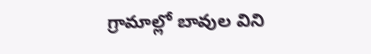గ్రామాల్లో బావుల విని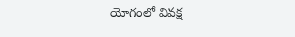యోగంలో వివక్ష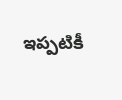ఇప్పటికీ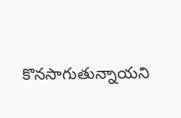కొనసాగుతున్నాయని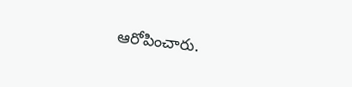ఆరోపించారు.